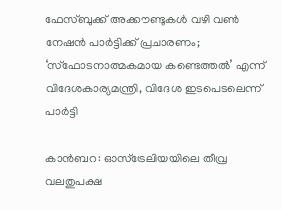ഫേസ്ബുക്ക് അക്കൗണ്ടുകൾ വഴി വൺ നേഷൻ പാർട്ടിക്ക് പ്രചാരണം; ‘സ്‌ഫോടനാത്മകമായ കണ്ടെത്തൽ’ എന്ന് വിദേശകാര്യമന്ത്രി, വിദേശ ഇടപെടലെന്ന് പാർട്ടി

കാൻബറ: ഓസ്‌ട്രേലിയയിലെ തീവ്ര വലതുപക്ഷ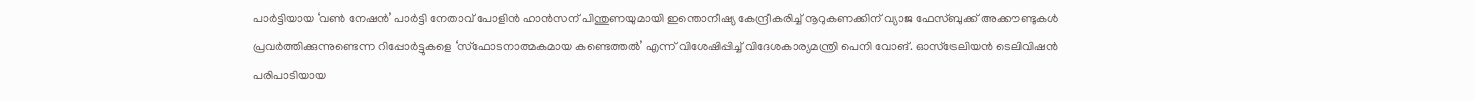പാർട്ടിയായ ‘വൺ നേഷൻ’ പാർട്ടി നേതാവ് പോളിൻ ഹാൻസന് പിന്തുണയുമായി ഇന്തൊനീഷ്യ കേന്ദ്രീകരിച്ച് നൂറുകണക്കിന് വ്യാജ ഫേസ്ബുക്ക് അക്കൗണ്ടുകൾ പ്രവർത്തിക്കുന്നുണ്ടെന്ന റിപ്പോർട്ടുകളെ ‘സ്‌ഫോടനാത്മകമായ കണ്ടെത്തൽ’ എന്ന് വിശേഷിപ്പിച്ച് വിദേശകാര്യമന്ത്രി പെനി വോങ്. ഓസ്‌ട്രേലിയൻ ടെലിവിഷൻ പരിപാടിയായ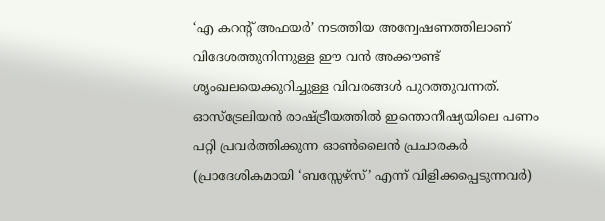‘എ കറന്റ് അഫയർ’ നടത്തിയ അന്വേഷണത്തിലാണ് വിദേശത്തുനിന്നുള്ള ഈ വൻ അക്കൗണ്ട് ശൃംഖലയെക്കുറിച്ചുള്ള വിവരങ്ങൾ പുറത്തുവന്നത്. ഓസ്‌ട്രേലിയൻ രാഷ്ട്രീയത്തിൽ ഇന്തൊനീഷ്യയിലെ പണം പറ്റി പ്രവർത്തിക്കുന്ന ഓൺലൈൻ പ്രചാരകർ (പ്രാദേശികമായി ‘ബസ്സേഴ്സ്’ എന്ന് വിളിക്കപ്പെടുന്നവർ)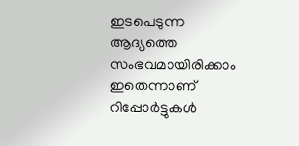ഇടപെടുന്ന ആദ്യത്തെ സംഭവമായിരിക്കാം ഇതെന്നാണ് റിപ്പോർട്ടുകൾ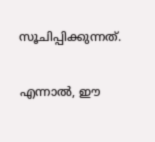സൂചിപ്പിക്കുന്നത്.

എന്നാൽ, ഈ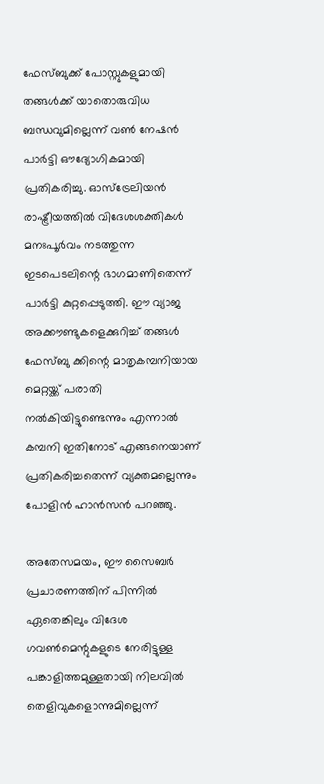ഫേസ്ബുക്ക് പോസ്റ്റുകളുമായി തങ്ങൾക്ക് യാതൊരുവിധ ബന്ധവുമില്ലെന്ന് വൺ നേഷൻ പാർട്ടി ഔദ്യോഗികമായി പ്രതികരിച്ചു. ഓസ്‌ട്രേലിയൻ രാഷ്ട്രീയത്തിൽ വിദേശശക്തികൾ മനഃപൂർവം നടത്തുന്ന ഇടപെടലിന്റെ ഭാഗമാണിതെന്ന് പാർട്ടി കുറ്റപ്പെടുത്തി. ഈ വ്യാജ അക്കൗണ്ടുകളെക്കുറിച്ച് തങ്ങൾ ഫേസ്ബു ക്കിന്റെ മാതൃകമ്പനിയായ മെറ്റയ്ക്ക് പരാതി നൽകിയിട്ടുണ്ടെന്നും എന്നാൽ കമ്പനി ഇതിനോട് എങ്ങനെയാണ് പ്രതികരിച്ചതെന്ന് വ്യക്തമല്ലെന്നും പോളിൻ ഹാൻസൻ പറഞ്ഞു.

അതേസമയം, ഈ സൈബർ പ്രചാരണത്തിന് പിന്നിൽ ഏതെങ്കിലും വിദേശ ഗവൺമെന്റുകളുടെ നേരിട്ടുള്ള പങ്കാളിത്തമുള്ളതായി നിലവിൽ തെളിവുകളൊന്നുമില്ലെന്ന്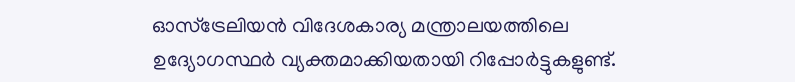ഓസ്‌ട്രേലിയൻ വിദേശകാര്യ മന്ത്രാലയത്തിലെ ഉദ്യോഗസ്ഥർ വ്യക്തമാക്കിയതായി റിപ്പോർട്ടുകളുണ്ട്.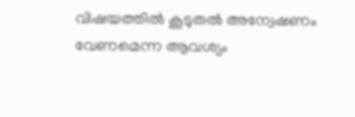വിഷയത്തിൽ കൂടുതൽ അന്വേഷണം വേണമെന്ന ആവശ്യം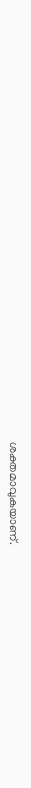ശക്തമാവുകയാണ്.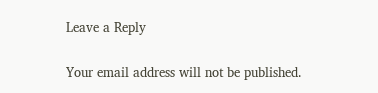Leave a Reply

Your email address will not be published.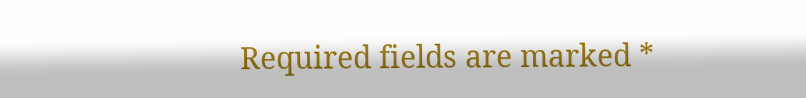Required fields are marked *